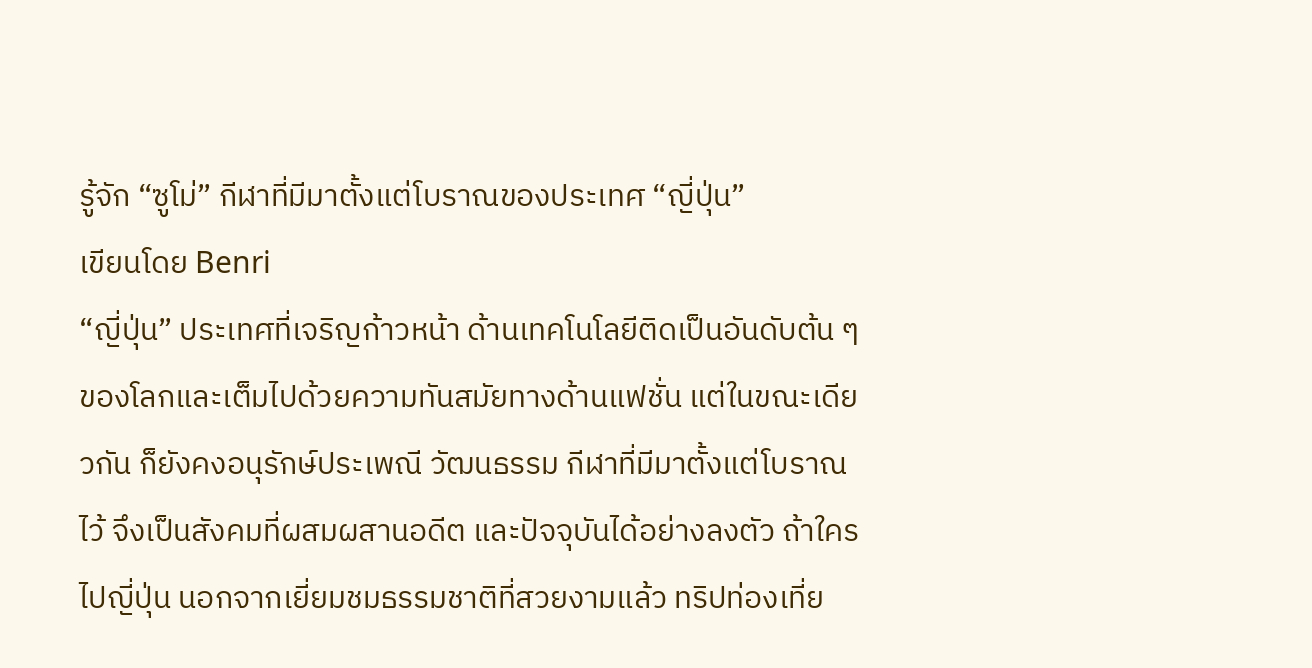รู้จัก “ซูโม่” กีฬาที่มีมาตั้งแต่โบราณของประเทศ “ญี่ปุ่น”
เขียนโดย Benri
“ญี่ปุ่น” ประเทศที่เจริญก้าวหน้า ด้านเทคโนโลยีติดเป็นอันดับต้น ๆ ของโลกและเต็มไปด้วยความทันสมัยทางด้านแฟชั่น แต่ในขณะเดียวกัน ก็ยังคงอนุรักษ์ประเพณี วัฒนธรรม กีฬาที่มีมาตั้งแต่โบราณไว้ จึงเป็นสังคมที่ผสมผสานอดีต และปัจจุบันได้อย่างลงตัว ถ้าใครไปญี่ปุ่น นอกจากเยี่ยมชมธรรมชาติที่สวยงามแล้ว ทริปท่องเที่ย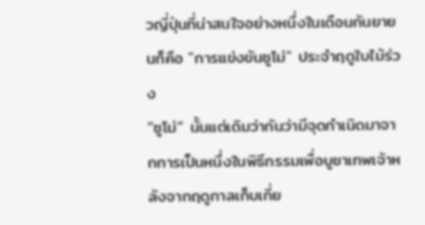วญี่ปุ่นที่น่าสนใจอย่างหนึ่งในเดือนกันยายนก็คือ "การแข่งขันซูโม่" ประจำฤดูใบไม้ร่วง
“ซูโม่” นั้นแต่เดิมว่ากันว่ามีจุดกำเนิดมาจากการเป็นหนึ่งในพิธีกรรมเพื่อบูชาเทพเจ้าหลังจากฤดูกาลเก็บเกี่ย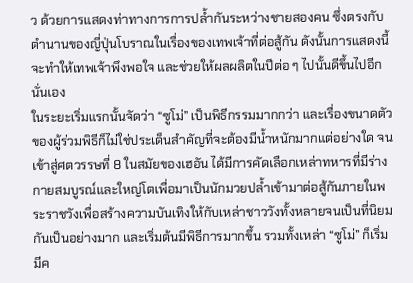ว ด้วยการแสดงท่าทางการการปล้ำกันระหว่างชายสองคน ซึ่งตรงกับตำนานของญี่ปุ่นโบราณในเรื่องของเทพเจ้าที่ต่อสู้กัน ดังนั้นการแสดงนี้จะทำให้เทพเจ้าพึงพอใจ และช่วยให้ผลผลิตในปีต่อ ๆ ไปนั้นดีขึ้นไปอีกนั่นเอง
ในระยะเริ่มแรกนั้นจัดว่า “ซูโม่” เป็นพิธีกรรมมากกว่า และเรื่องขนาดตัวของผู้ร่วมพิธีก็ไม่ใช่ประเด็นสำคัญที่จะต้องมีน้ำหนักมากแต่อย่างใด จนเข้าสู่ศตวรรษที่ 8 ในสมัยของเฮอัน ได้มีการคัดเลือกเหล่าทหารที่มีร่างกายสมบูรณ์และใหญ่โตเพื่อมาเป็นนักมวยปล้ำเข้ามาต่อสู้กันภายในพระราชวังเพื่อสร้างความบันเทิงให้กับเหล่าชาววังทั้งหลายจนเป็นที่นิยมกันเป็นอย่างมาก และเริ่มต้นมีพิธีการมากขึ้น รวมทั้งเหล่า “ซูโม่” ก็เริ่มมีค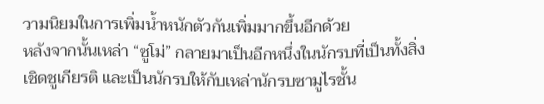วามนิยมในการเพิ่มน้ำหนักตัวกันเพิ่มมากขึ้นอีกด้วย
หลังจากนั้นเหล่า “ซูโม่” กลายมาเป็นอีกหนึ่งในนักรบที่เป็นทั้งสิ่งเชิดชูเกียรติ และเป็นนักรบให้กับเหล่านักรบซามูไรชั้น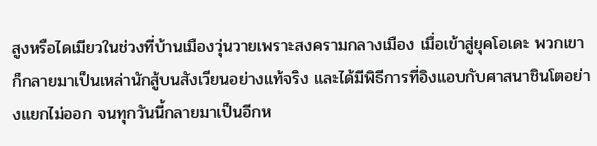สูงหรือไดเมียวในช่วงที่บ้านเมืองวุ่นวายเพราะสงครามกลางเมือง เมื่อเข้าสู่ยุคโอเดะ พวกเขาก็กลายมาเป็นเหล่านักสู้บนสังเวียนอย่างแท้จริง และได้มีพิธีการที่อิงแอบกับศาสนาชินโตอย่างแยกไม่ออก จนทุกวันนี้กลายมาเป็นอีกห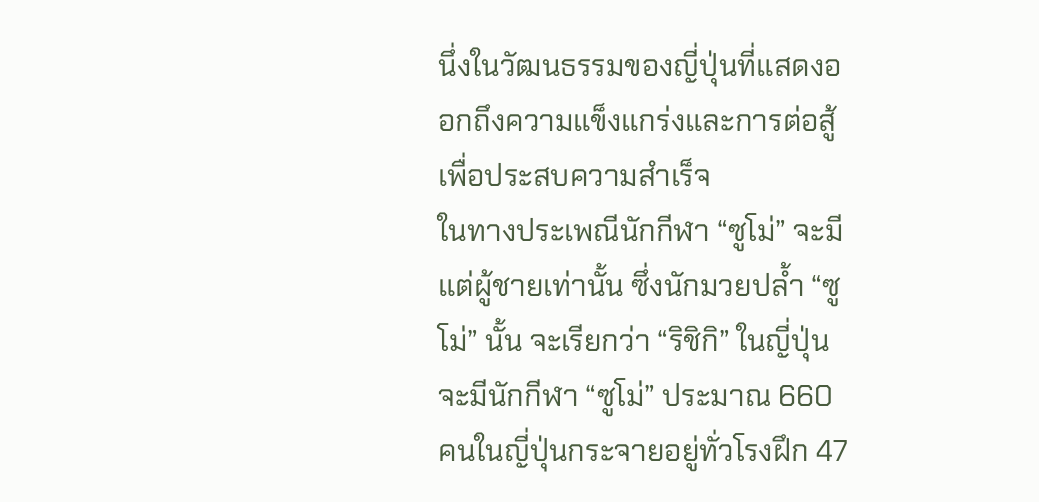นึ่งในวัฒนธรรมของญี่ปุ่นที่แสดงออกถึงความแข็งแกร่งและการต่อสู้เพื่อประสบความสำเร็จ
ในทางประเพณีนักกีฬา “ซูโม่” จะมีแต่ผู้ชายเท่านั้น ซึ่งนักมวยปล้ำ “ซูโม่” นั้น จะเรียกว่า “ริชิกิ” ในญี่ปุ่นจะมีนักกีฬา “ซูโม่” ประมาณ 660 คนในญี่ปุ่นกระจายอยู่ทั่วโรงฝึก 47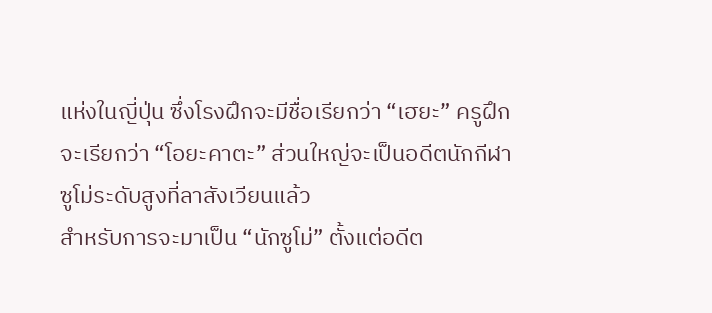แห่งในญี่ปุ่น ซึ่งโรงฝึกจะมีชื่อเรียกว่า “เฮยะ” ครูฝึกจะเรียกว่า “โอยะคาตะ” ส่วนใหญ่จะเป็นอดีตนักกีฬาซูโม่ระดับสูงที่ลาสังเวียนแล้ว
สำหรับการจะมาเป็น “นักซูโม่” ตั้งแต่อดีต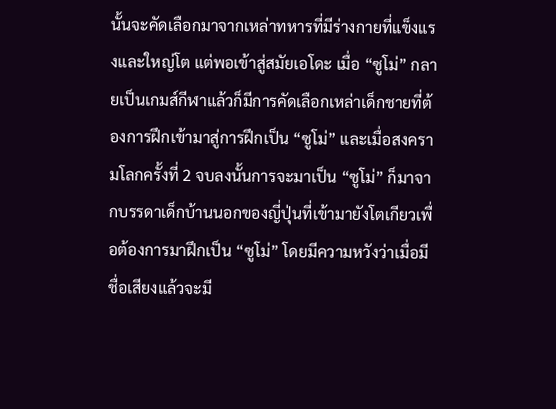นั้นจะคัดเลือกมาจากเหล่าทหารที่มีร่างกายที่แข็งแรงและใหญ่โต แต่พอเข้าสู่สมัยเอโดะ เมื่อ “ซูโม่” กลายเป็นเกมส์กีฬาแล้วก็มีการคัดเลือกเหล่าเด็กชายที่ต้องการฝึกเข้ามาสู่การฝึกเป็น “ซูโม่” และเมื่อสงครามโลกครั้งที่ 2 จบลงนั้นการจะมาเป็น “ซูโม่” ก็มาจากบรรดาเด็กบ้านนอกของญี่ปุ่นที่เข้ามายังโตเกียวเพื่อต้องการมาฝึกเป็น “ซูโม่” โดยมีความหวังว่าเมื่อมีชื่อเสียงแล้วจะมี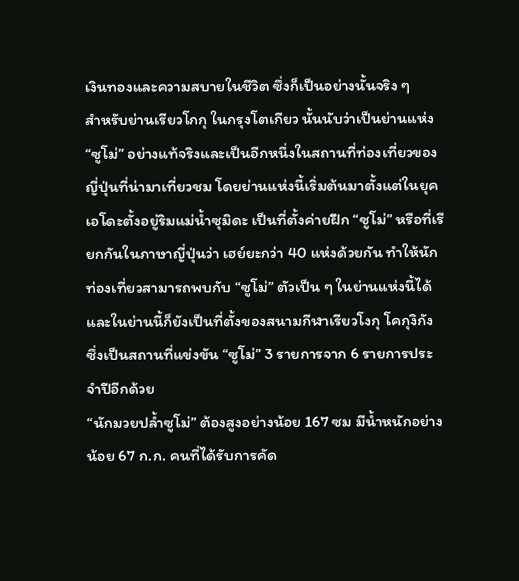เงินทองและความสบายในชีวิต ซึ่งก็เป็นอย่างนั้นจริง ๆ
สำหรับย่านเรียวโกกุ ในกรุงโตเกียว นั้นนับว่าเป็นย่านแห่ง “ซูโม่” อย่างแท้จริงและเป็นอีกหนึ่งในสถานที่ท่องเที่ยวของญี่ปุ่นที่น่ามาเที่ยวชม โดยย่านแห่งนี้เริ่มต้นมาตั้งแต่ในยุคเอโดะตั้งอยู่ริมแม่น้ำซุมิดะ เป็นที่ตั้งค่ายฝึก “ซูโม่” หรือที่เรียกกันในภาษาญี่ปุ่นว่า เฮย์ยะกว่า 40 แห่งด้วยกัน ทำให้นักท่องเที่ยวสามารถพบกับ “ซูโม่” ตัวเป็น ๆ ในย่านแห่งนี้ได้ และในย่านนี้ก็ยังเป็นที่ตั้งของสนามกีฬาเรียวโงกุ โคกุงิกัง ซึ่งเป็นสถานที่แข่งขัน “ซูโม่” 3 รายการจาก 6 รายการประจำปีอีกด้วย
“นักมวยปล้ำซูโม่” ต้องสูงอย่างน้อย 167 ซม มีน้ำหนักอย่างน้อย 67 ก.ก. คนที่ได้รับการคัด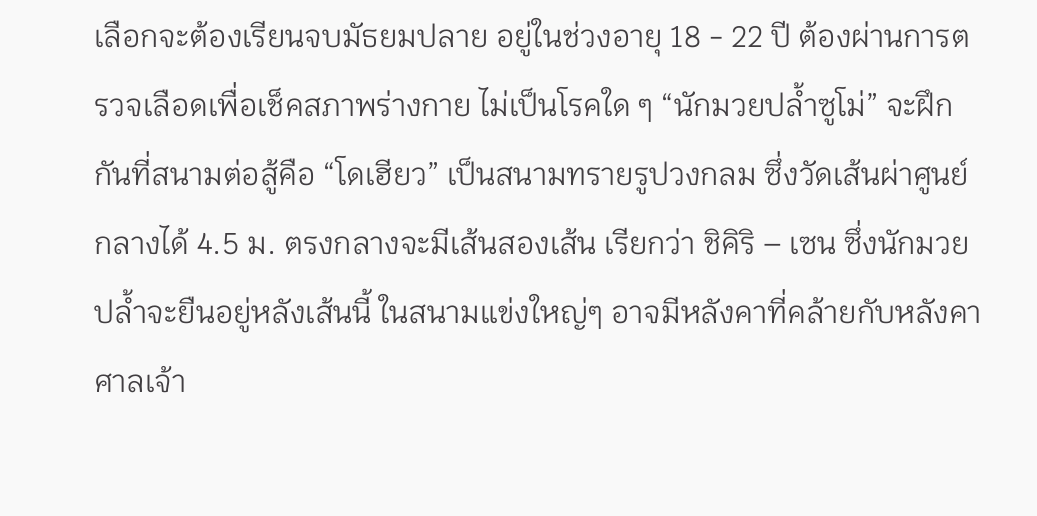เลือกจะต้องเรียนจบมัธยมปลาย อยู่ในช่วงอายุ 18 - 22 ปี ต้องผ่านการตรวจเลือดเพื่อเช็คสภาพร่างกาย ไม่เป็นโรคใด ๆ “นักมวยปล้ำซูโม่” จะฝึกกันที่สนามต่อสู้คือ “โดเฮียว” เป็นสนามทรายรูปวงกลม ซึ่งวัดเส้นผ่าศูนย์กลางได้ 4.5 ม. ตรงกลางจะมีเส้นสองเส้น เรียกว่า ชิคิริ – เซน ซึ่งนักมวยปล้ำจะยืนอยู่หลังเส้นนี้ ในสนามแข่งใหญ่ๆ อาจมีหลังคาที่คล้ายกับหลังคาศาลเจ้า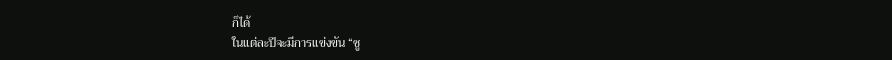ก็ได้
ในแต่ละปีจะมีการแข่งขัน “ซู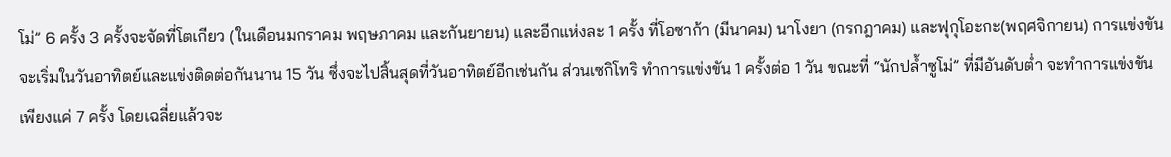โม่” 6 ครั้ง 3 ครั้งจะจัดที่โตเกียว (ในเดือนมกราคม พฤษภาคม และกันยายน) และอีกแห่งละ 1 ครั้ง ที่โอซาก้า (มีนาคม) นาโงยา (กรกฎาคม) และฟุกุโอะกะ(พฤศจิกายน) การแข่งขันจะเริ่มในวันอาทิตย์และแข่งติดต่อกันนาน 15 วัน ซึ่งจะไปสิ้นสุดที่วันอาทิตย์อีกเช่นกัน ส่วนเซกิโทริ ทำการแข่งขัน 1 ครั้งต่อ 1 วัน ขณะที่ “นักปล้ำซูโม่” ที่มีอันดับต่ำ จะทำการแข่งขันเพียงแค่ 7 ครั้ง โดยเฉลี่ยแล้วจะ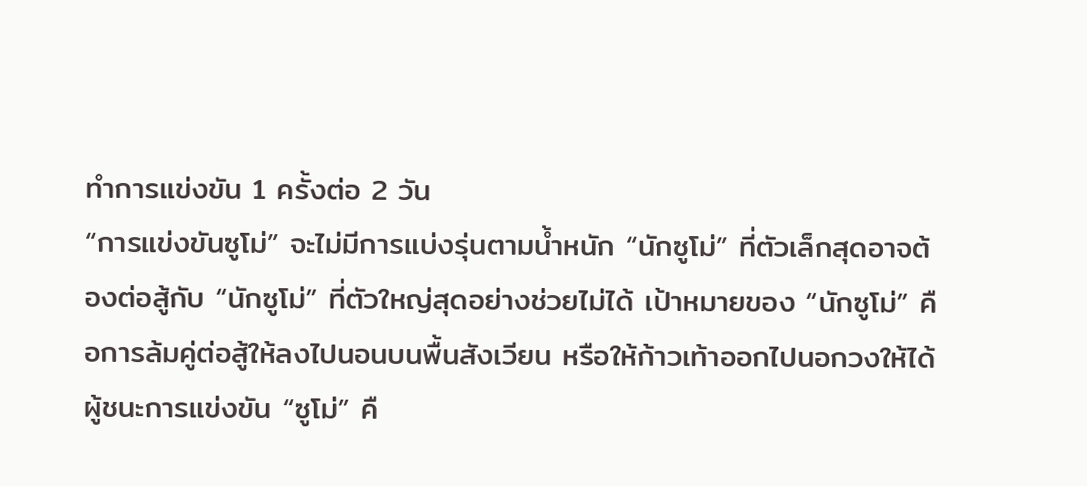ทำการแข่งขัน 1 ครั้งต่อ 2 วัน
“การแข่งขันซูโม่” จะไม่มีการแบ่งรุ่นตามน้ำหนัก “นักซูโม่” ที่ตัวเล็กสุดอาจต้องต่อสู้กับ “นักซูโม่” ที่ตัวใหญ่สุดอย่างช่วยไม่ได้ เป้าหมายของ “นักซูโม่” คือการล้มคู่ต่อสู้ให้ลงไปนอนบนพื้นสังเวียน หรือให้ก้าวเท้าออกไปนอกวงให้ได้ ผู้ชนะการแข่งขัน “ซูโม่” คื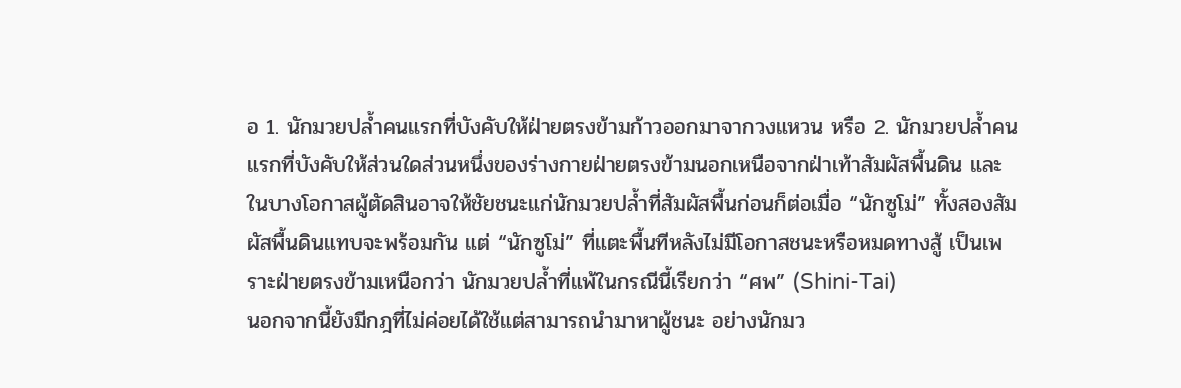อ 1. นักมวยปล้ำคนแรกที่บังคับให้ฝ่ายตรงข้ามก้าวออกมาจากวงแหวน หรือ 2. นักมวยปล้ำคนแรกที่บังคับให้ส่วนใดส่วนหนึ่งของร่างกายฝ่ายตรงข้ามนอกเหนือจากฝ่าเท้าสัมผัสพื้นดิน และในบางโอกาสผู้ตัดสินอาจให้ชัยชนะแก่นักมวยปล้ำที่สัมผัสพื้นก่อนก็ต่อเมื่อ “นักซูโม่” ทั้งสองสัมผัสพื้นดินแทบจะพร้อมกัน แต่ “นักซูโม่” ที่แตะพื้นทีหลังไม่มีโอกาสชนะหรือหมดทางสู้ เป็นเพราะฝ่ายตรงข้ามเหนือกว่า นักมวยปล้ำที่แพ้ในกรณีนี้เรียกว่า “ศพ” (Shini-Tai)
นอกจากนี้ยังมีกฎที่ไม่ค่อยได้ใช้แต่สามารถนำมาหาผู้ชนะ อย่างนักมว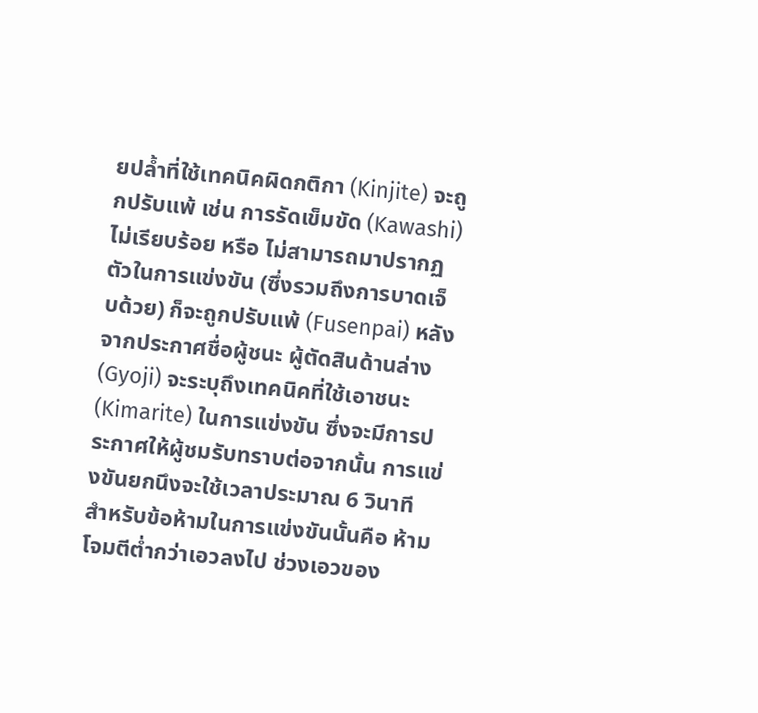ยปล้ำที่ใช้เทคนิคผิดกติกา (Kinjite) จะถูกปรับแพ้ เช่น การรัดเข็มขัด (Kawashi) ไม่เรียบร้อย หรือ ไม่สามารถมาปรากฏตัวในการแข่งขัน (ซึ่งรวมถึงการบาดเจ็บด้วย) ก็จะถูกปรับแพ้ (Fusenpai) หลังจากประกาศชื่อผู้ชนะ ผู้ตัดสินด้านล่าง (Gyoji) จะระบุถึงเทคนิคที่ใช้เอาชนะ (Kimarite) ในการแข่งขัน ซึ่งจะมีการประกาศให้ผู้ชมรับทราบต่อจากนั้น การแข่งขันยกนึงจะใช้เวลาประมาณ 6 วินาที สำหรับข้อห้ามในการแข่งขันนั้นคือ ห้ามโจมตีต่ำกว่าเอวลงไป ช่วงเอวของ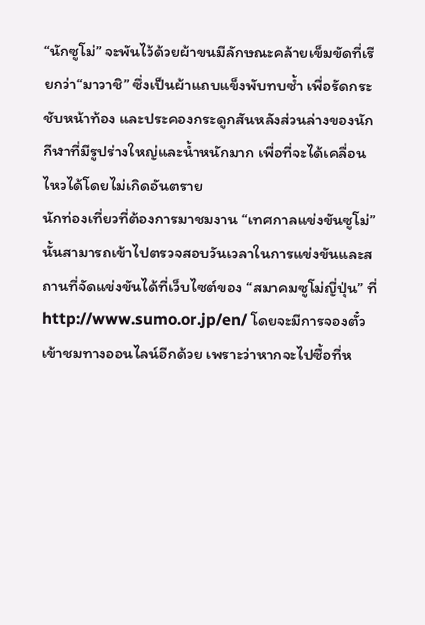“นักซูโม่” จะพันไว้ด้วยผ้าขนมีลักษณะคล้ายเข็มขัดที่เรียกว่า“มาวาชิ” ซึ่งเป็นผ้าแถบแข็งพับทบซ้ำ เพื่อรัดกระชับหน้าท้อง และประคองกระดูกสันหลังส่วนล่างของนักกีฬาที่มีรูปร่างใหญ่และน้ำหนักมาก เพื่อที่จะได้เคลื่อนไหวได้โดยไม่เกิดอันตราย
นักท่องเที่ยวที่ต้องการมาชมงาน “เทศกาลแข่งขันซูโม่” นั้นสามารถเข้าไปตรวจสอบวันเวลาในการแข่งขันและสถานที่จัดแข่งขันได้ที่เว็บไซต์ของ “สมาคมซูโม่ญี่ปุ่น” ที่ http://www.sumo.or.jp/en/ โดยจะมีการจองตั๋วเข้าชมทางออนไลน์อีกด้วย เพราะว่าหากจะไปซื้อที่ห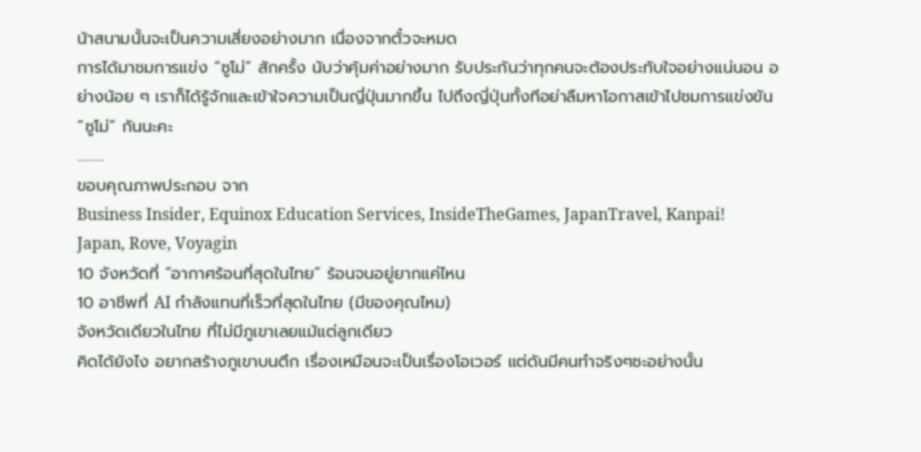น้าสนามนั้นจะเป็นความเสี่ยงอย่างมาก เนื่องจากตั๋วจะหมด
การได้มาชมการแข่ง “ซูโม่” สักครั้ง นับว่าคุ้มค่าอย่างมาก รับประกันว่าทุกคนจะต้องประทับใจอย่างแน่นอน อย่างน้อย ๆ เราก็ได้รู้จักและเข้าใจความเป็นญี่ปุ่นมากขึ้น ไปถึงญี่ปุ่นทั้งทีอย่าลืมหาโอกาสเข้าไปชมการแข่งขัน “ซูโม่” กันนะคะ
.........
ขอบคุณภาพประกอบ จาก
Business Insider, Equinox Education Services, InsideTheGames, JapanTravel, Kanpai! Japan, Rove, Voyagin
10 จังหวัดที่ “อากาศร้อนที่สุดในไทย” ร้อนจนอยู่ยากแค่ไหน
10 อาชีพที่ AI กำลังแทนที่เร็วที่สุดในไทย (มีของคุณไหม)
จังหวัดเดียวในไทย ที่ไม่มีภูเขาเลยแม้แต่ลูกเดียว
คิดได้ยังไง อยากสร้างภูเขาบนตึก เรื่องเหมือนจะเป็นเรื่องโอเวอร์ แต่ดันมีคนทำจริงๆซะอย่างนั้น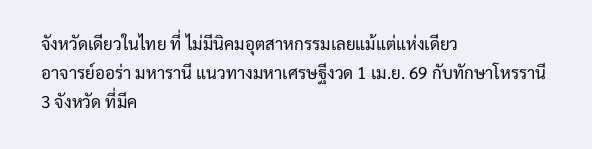จังหวัดเดียวในไทย ที่ ไม่มีนิคมอุตสาหกรรมเลยแม้แต่แห่งเดียว
อาจารย์ออร่า มหารานี แนวทางมหาเศรษฐีงวด 1 เม.ย. 69 กับทักษาโหรรานี
3 จังหวัด ที่มีค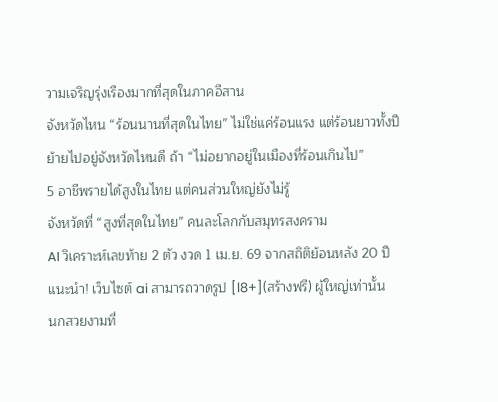วามเจริญรุ่งเรืองมากที่สุดในภาคอีสาน
จังหวัดไหน “ร้อนนานที่สุดในไทย” ไม่ใช่แค่ร้อนแรง แต่ร้อนยาวทั้งปี
ย้ายไปอยู่จังหวัดไหนดี ถ้า “ไม่อยากอยู่ในเมืองที่ร้อนเกินไป”
5 อาชีพรายได้สูงในไทย แต่คนส่วนใหญ่ยังไม่รู้
จังหวัดที่ “สูงที่สุดในไทย” คนละโลกกับสมุทรสงคราม
AI วิเคราะห์เลขท้าย 2 ตัว งวด 1 เม.ย. 69 จากสถิติย้อนหลัง 20 ปี
แนะนำ! เว็บไซต์ ai สามารถวาดรูป [l8+](สร้างฟรี) ผู้ใหญ่เท่านั้น
นกสวยงามที่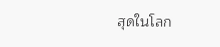สุดในโลก